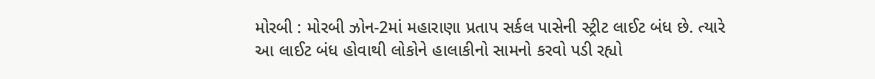મોરબી : મોરબી ઝોન-2માં મહારાણા પ્રતાપ સર્કલ પાસેની સ્ટ્રીટ લાઈટ બંધ છે. ત્યારે આ લાઈટ બંધ હોવાથી લોકોને હાલાકીનો સામનો કરવો પડી રહ્યો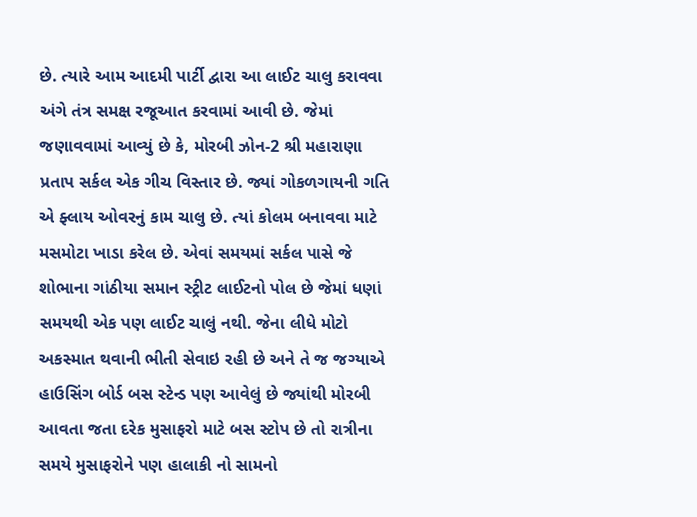છે. ત્યારે આમ આદમી પાર્ટી દ્વારા આ લાઈટ ચાલુ કરાવવા અંગે તંત્ર સમક્ષ રજૂઆત કરવામાં આવી છે. જેમાં જણાવવામાં આવ્યું છે કે, મોરબી ઝોન-2 શ્રી મહારાણા પ્રતાપ સર્કલ એક ગીચ વિસ્તાર છે. જ્યાં ગોકળગાયની ગતિ એ ફ્લાય ઓવરનું કામ ચાલુ છે. ત્યાં કોલમ બનાવવા માટે મસમોટા ખાડા કરેલ છે. એવાં સમયમાં સર્કલ પાસે જે શોભાના ગાંઠીયા સમાન સ્ટ્રીટ લાઈટનો પોલ છે જેમાં ધણાં સમયથી એક પણ લાઈટ ચાલું નથી. જેના લીધે મોટો અકસ્માત થવાની ભીતી સેવાઇ રહી છે અને તે જ જગ્યાએ હાઉસિંગ બોર્ડ બસ સ્ટેન્ડ પણ આવેલું છે જ્યાંથી મોરબી આવતા જતા દરેક મુસાફરો માટે બસ સ્ટોપ છે તો રાત્રીના સમયે મુસાફરોને પણ હાલાકી નો સામનો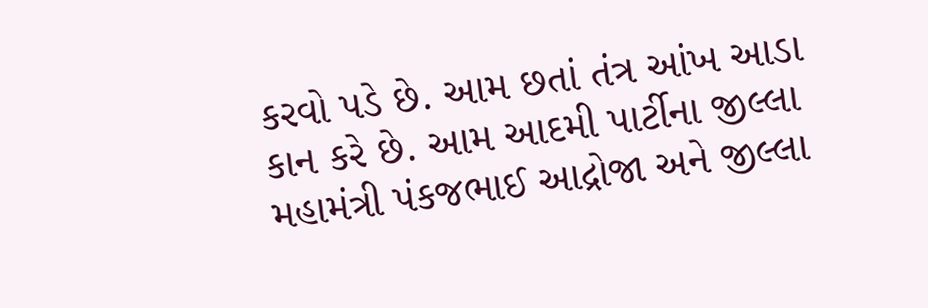કરવો પડે છે. આમ છતાં તંત્ર આંખ આડા કાન કરે છે. આમ આદમી પાર્ટીના જીલ્લા મહામંત્રી પંકજભાઈ આદ્રોજા અને જીલ્લા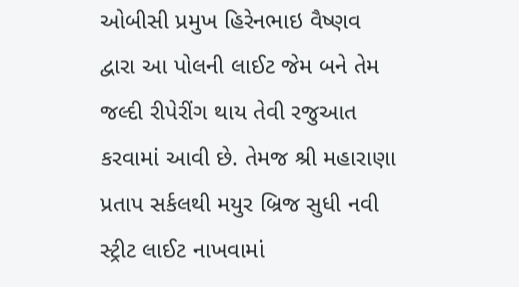ઓબીસી પ્રમુખ હિરેનભાઇ વૈષ્ણવ દ્વારા આ પોલની લાઈટ જેમ બને તેમ જલ્દી રીપેરીંગ થાય તેવી રજુઆત કરવામાં આવી છે. તેમજ શ્રી મહારાણા પ્રતાપ સર્કલથી મયુર બ્રિજ સુધી નવી સ્ટ્રીટ લાઈટ નાખવામાં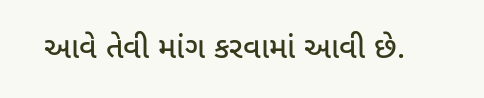આવે તેવી માંગ કરવામાં આવી છે.